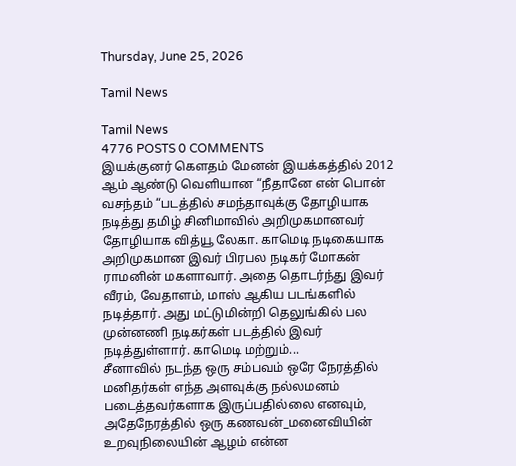Thursday, June 25, 2026

Tamil News

Tamil News
4776 POSTS 0 COMMENTS
இயக்குனர் கௌதம் மேனன் இயக்கத்தில் 2012 ஆம் ஆண்டு வெளியான “நீதானே என் பொன் வசந்தம் “படத்தில் சமந்தாவுக்கு தோழியாக நடித்து தமிழ் சினிமாவில் அறிமுகமானவர் தோழியாக வித்யூ லேகா. காமெடி நடிகையாக அறிமுகமான இவர் பிரபல நடிகர் மோகன் ராமனின் மகளாவார். அதை தொடர்ந்து இவர் வீரம், வேதாளம், மாஸ் ஆகிய படங்களில் நடித்தார். அது மட்டுமின்றி தெலுங்கில் பல முன்னணி நடிகர்கள் படத்தில் இவர் நடித்துள்ளார். காமெடி மற்றும்...
சீனாவில் நடந்த ஒரு சம்பவம் ஒரே நேரத்தில் மனிதர்கள் எந்த அளவுக்கு நல்லமனம் படைத்தவர்களாக இருப்பதில்லை எனவும், அதேநேரத்தில் ஒரு கணவன்_மனைவியின் உறவுநிலையின் ஆழம் என்ன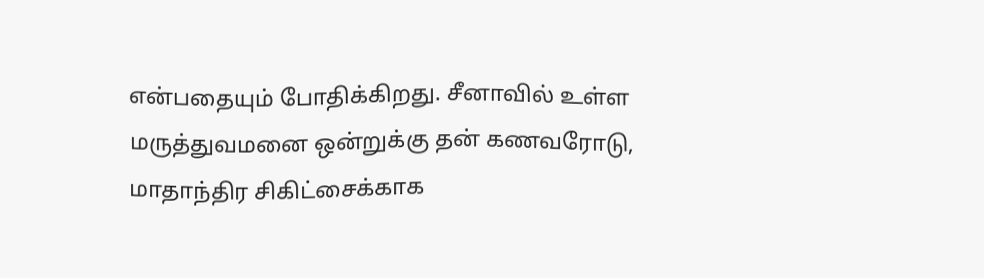என்பதையும் போதிக்கிறது. சீனாவில் உள்ள மருத்துவமனை ஒன்றுக்கு தன் கணவரோடு, மாதாந்திர சிகிட்சைக்காக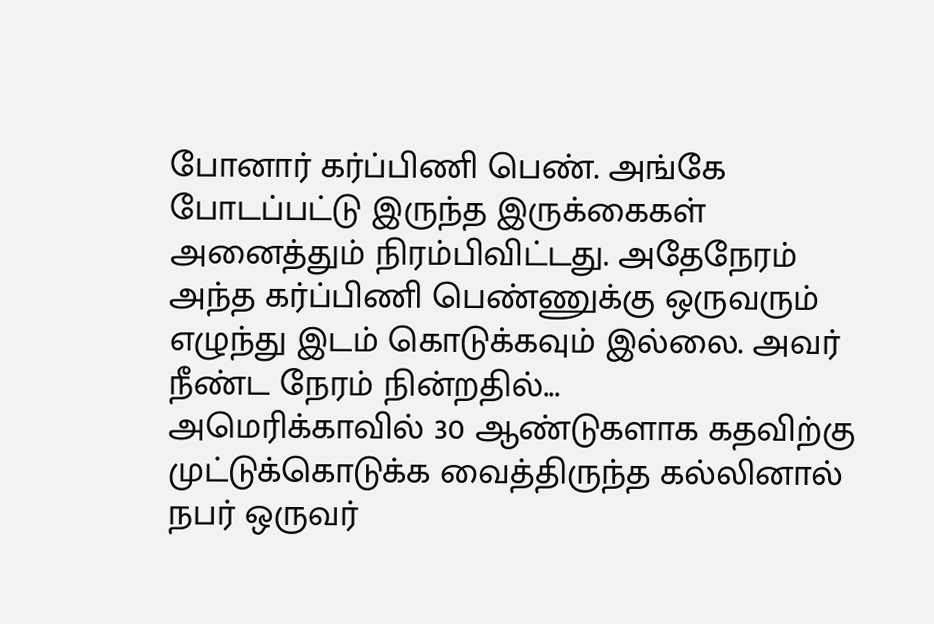போனார் கர்ப்பிணி பெண். அங்கே போடப்பட்டு இருந்த இருக்கைகள் அனைத்தும் நிரம்பிவிட்டது. அதேநேரம் அந்த கர்ப்பிணி பெண்ணுக்கு ஒருவரும் எழுந்து இடம் கொடுக்கவும் இல்லை. அவர் நீண்ட நேரம் நின்றதில்...
அமெரிக்காவில் 30 ஆண்டுகளாக கதவிற்கு முட்டுக்கொடுக்க வைத்திருந்த கல்லினால் நபர் ஒருவர்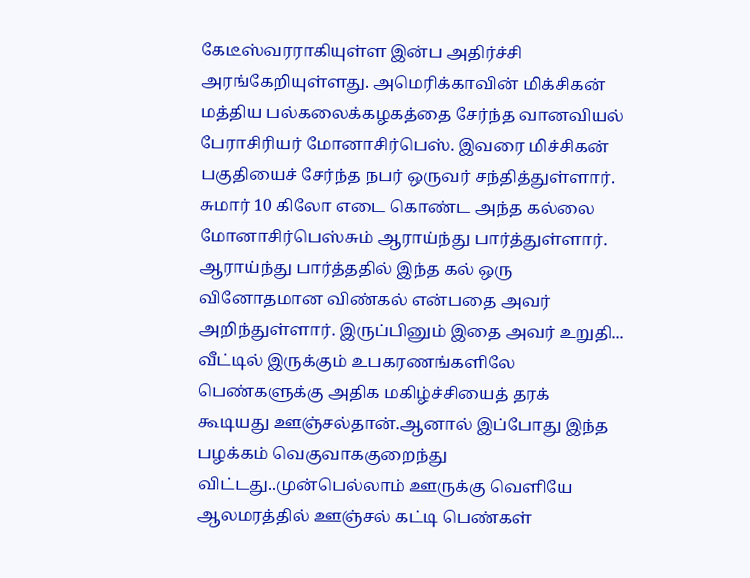கேடீஸ்வரராகியுள்ள இன்ப அதிர்ச்சி அரங்கேறியுள்ளது. அமெரிக்காவின் மிக்சிகன் மத்திய பல்கலைக்கழகத்தை சேர்ந்த வானவியல் பேராசிரியர் மோனாசிர்பெஸ். இவரை மிச்சிகன் பகுதியைச் சேர்ந்த நபர் ஒருவர் சந்தித்துள்ளார். சுமார் 10 கிலோ எடை கொண்ட அந்த கல்லை மோனாசிர்பெஸ்சும் ஆராய்ந்து பார்த்துள்ளார். ஆராய்ந்து பார்த்ததில் இந்த கல் ஒரு வினோதமான விண்கல் என்பதை அவர் அறிந்துள்ளார். இருப்பினும் இதை அவர் உறுதி...
வீட்டில் இருக்கும் உபகரணங்களிலே பெண்களுக்கு அதிக மகிழ்ச்சியைத் தரக் கூடியது ஊஞ்சல்தான்.ஆனால் இப்போது இந்த பழக்கம் வெகுவாககுறைந்து விட்டது..முன்பெல்லாம் ஊருக்கு வெளியே ஆலமரத்தில் ஊஞ்சல் கட்டி பெண்கள்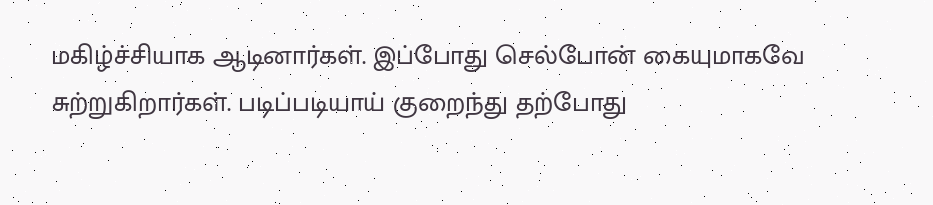மகிழ்ச்சியாக ஆடினார்கள். இப்போது செல்போன் கையுமாகவே சுற்றுகிறார்கள். படிப்படியாய் குறைந்து தற்போது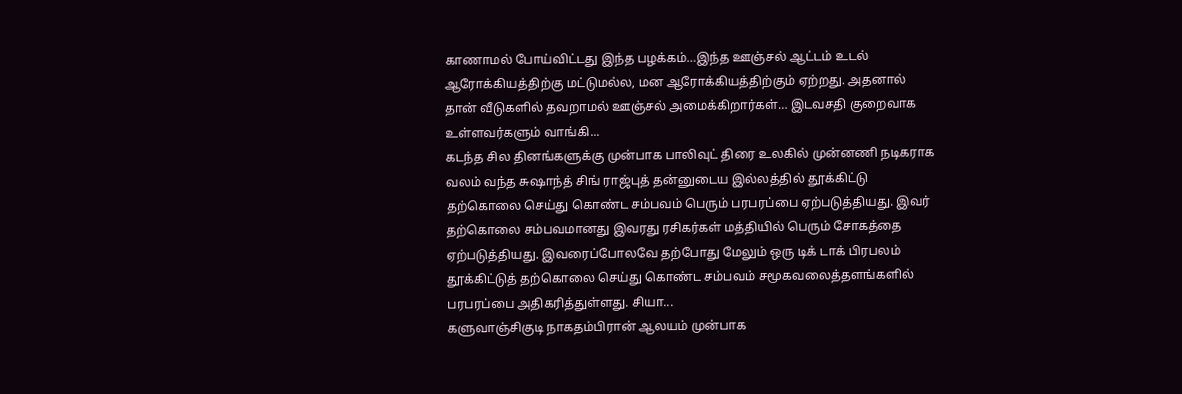காணாமல் போய்விட்டது இந்த பழக்கம்…இந்த ஊஞ்சல் ஆட்டம் உடல் ஆரோக்கியத்திற்கு மட்டுமல்ல, மன ஆரோக்கியத்திற்கும் ஏற்றது. அதனால் தான் வீடுகளில் தவறாமல் ஊஞ்சல் அமைக்கிறார்கள்… இடவசதி குறைவாக உள்ளவர்களும் வாங்கி...
கடந்த சில தினங்களுக்கு முன்பாக பாலிவுட் திரை உலகில் முன்னணி நடிகராக வலம் வந்த சுஷாந்த் சிங் ராஜ்புத் தன்னுடைய இல்லத்தில் தூக்கிட்டு தற்கொலை செய்து கொண்ட சம்பவம் பெரும் பரபரப்பை ஏற்படுத்தியது. இவர் தற்கொலை சம்பவமானது இவரது ரசிகர்கள் மத்தியில் பெரும் சோகத்தை ஏற்படுத்தியது. இவரைப்போலவே தற்போது மேலும் ஒரு டிக் டாக் பிரபலம் தூக்கிட்டுத் தற்கொலை செய்து கொண்ட சம்பவம் சமூகவலைத்தளங்களில் பரபரப்பை அதிகரித்துள்ளது. சியா...
களுவாஞ்சிகுடி நாகதம்பிரான் ஆலயம் முன்பாக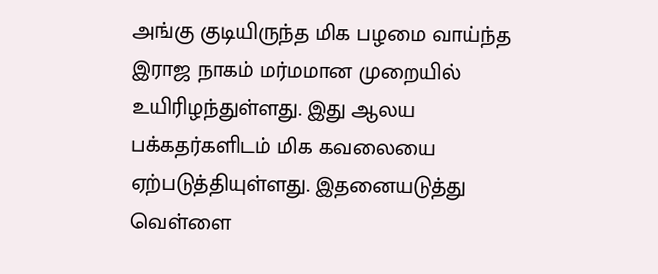அங்கு குடியிருந்த மிக பழமை வாய்ந்த இராஜ நாகம் மர்மமான முறையில் உயிரிழந்துள்ளது. இது ஆலய பக்கதர்களிடம் மிக கவலையை ஏற்படுத்தியுள்ளது. இதனையடுத்து வெள்ளை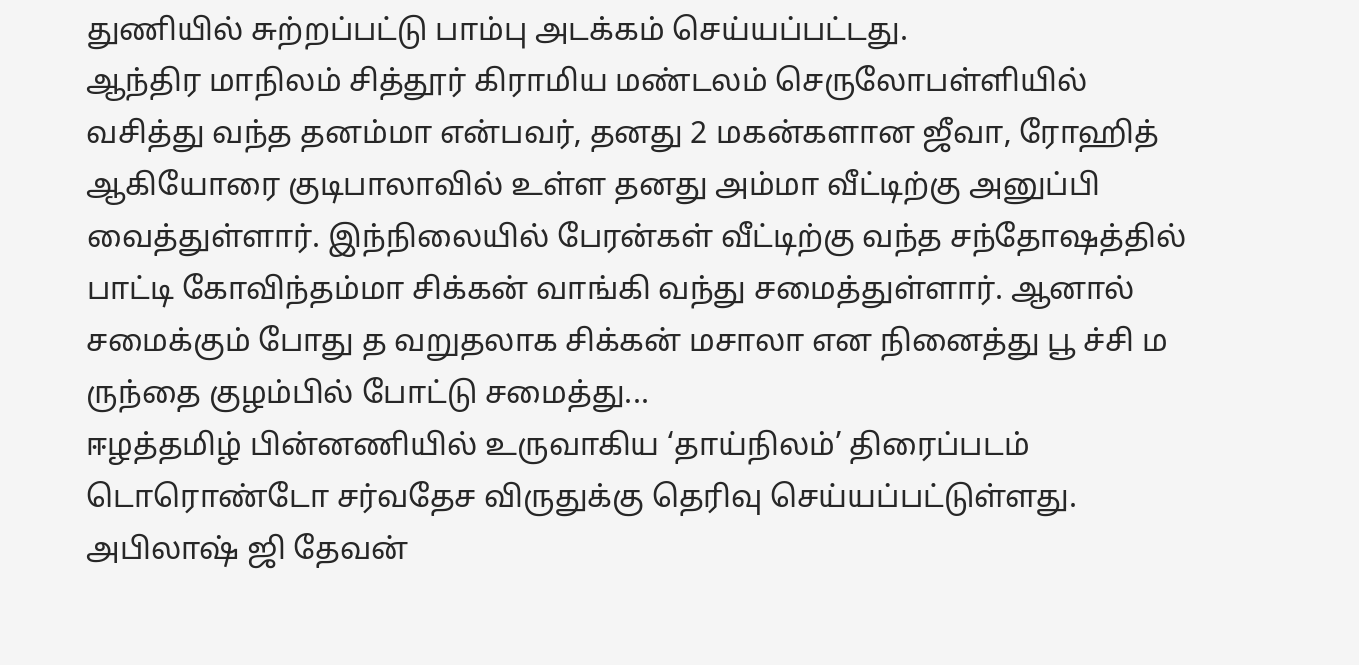துணியில் சுற்றப்பட்டு பாம்பு அடக்கம் செய்யப்பட்டது.
ஆந்திர மாநிலம் சித்தூர் கிராமிய மண்டலம் செருலோபள்ளியில் வசித்து வந்த தனம்மா என்பவர், தனது 2 மகன்களான ஜீவா, ரோஹித் ஆகியோரை குடிபாலாவில் உள்ள தனது அம்மா வீட்டிற்கு அனுப்பி வைத்துள்ளார். இந்நிலையில் பேரன்கள் வீட்டிற்கு வந்த சந்தோஷத்தில் பாட்டி கோவிந்தம்மா சிக்கன் வாங்கி வந்து சமைத்துள்ளார். ஆனால் சமைக்கும் போது த வறுதலாக சிக்கன் மசாலா என நினைத்து பூ ச்சி ம ருந்தை குழம்பில் போட்டு சமைத்து...
ஈழத்தமிழ் பின்னணியில் உருவாகிய ‘தாய்நிலம்’ திரைப்படம் டொரொண்டோ சர்வதேச விருதுக்கு தெரிவு செய்யப்பட்டுள்ளது. அபிலாஷ் ஜி தேவன்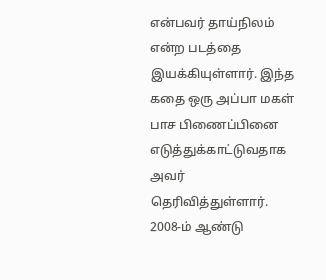என்பவர் தாய்நிலம் என்ற படத்தை இயக்கியுள்ளார். இந்த கதை ஒரு அப்பா மகள் பாச பிணைப்பினை எடுத்துக்காட்டுவதாக அவர் தெரிவித்துள்ளார். 2008-ம் ஆண்டு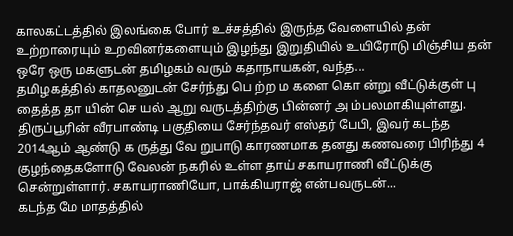காலகட்டத்தில் இலங்கை போர் உச்சத்தில் இருந்த வேளையில் தன் உற்றாரையும் உறவினர்களையும் இழந்து இறுதியில் உயிரோடு மிஞ்சிய தன் ஒரே ஒரு மகளுடன் தமிழகம் வரும் கதாநாயகன், வந்த...
தமிழகத்தில் காதலனுடன் சேர்ந்து பெ ற்ற ம களை கொ ன்று வீட்டுக்குள் பு தைத்த தா யின் செ யல் ஆறு வருடத்திற்கு பின்னர் அ ம்பலமாகியுள்ளது. திருப்பூரின் வீரபாண்டி பகுதியை சேர்ந்தவர் எஸ்தர் பேபி, இவர் கடந்த 2014ஆம் ஆண்டு க ருத்து வே றுபாடு காரணமாக தனது கணவரை பிரிந்து 4 குழந்தைகளோடு வேலன் நகரில் உள்ள தாய் சகாயராணி வீட்டுக்கு சென்றுள்ளார். சகாயராணியோ, பாக்கியராஜ் என்பவருடன்...
கடந்த மே மாதத்தில்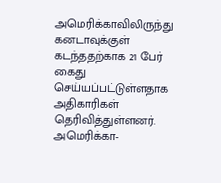அமெரிக்காவிலிருந்து கனடாவுக்குள் கடந்ததற்காக 21 பேர் கைது செய்யப்பட்டுள்ளதாக அதிகாரிகள் தெரிவித்துள்ளனர். அமெரிக்கா-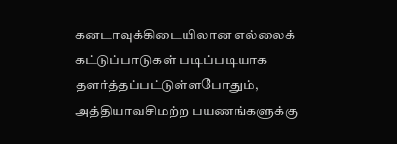கனடாவுக்கிடையிலான எல்லைக் கட்டுப்பாடுகள் படிப்படியாக தளர்த்தப்பட்டுள்ளபோதும், அத்தியாவசிமற்ற பயணங்களுக்கு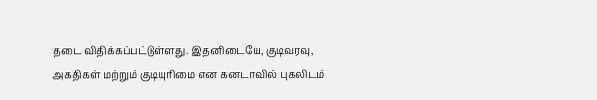தடை விதிக்கப்பட்டுள்ளது. இதனிடையே, குடிவரவு, அகதிகள் மற்றும் குடியுரிமை என கனடாவில் புகலிடம்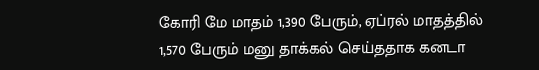கோரி மே மாதம் 1,390 பேரும், ஏப்ரல் மாதத்தில் 1,570 பேரும் மனு தாக்கல் செய்ததாக கனடா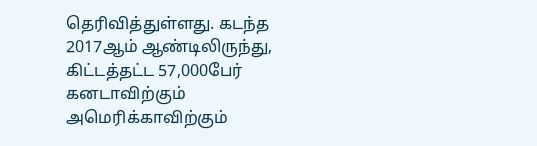தெரிவித்துள்ளது. கடந்த 2017ஆம் ஆண்டிலிருந்து, கிட்டத்தட்ட 57,000பேர் கனடாவிற்கும் அமெரிக்காவிற்கும்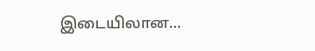இடையிலான...